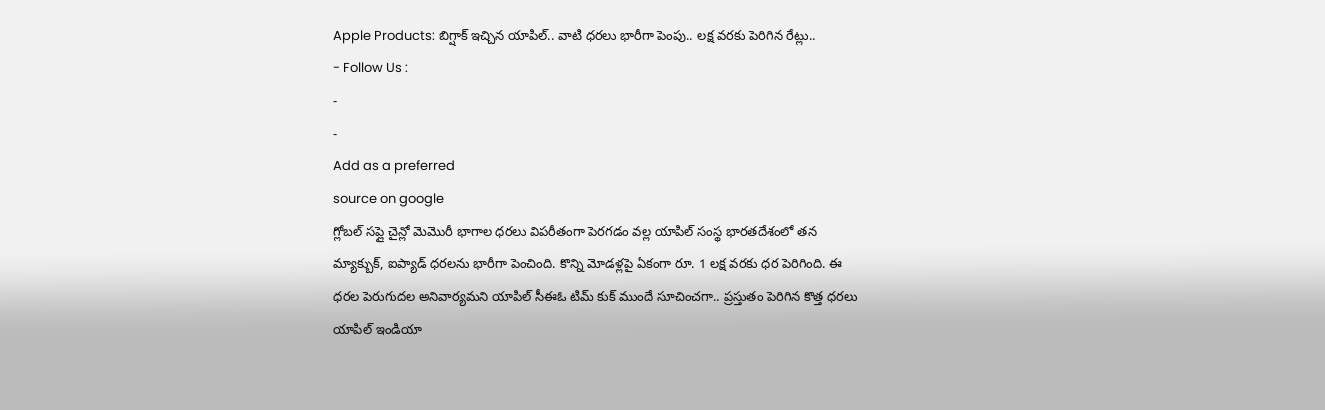Apple Products: బిగ్షాక్ ఇచ్చిన యాపిల్.. వాటి ధరలు భారీగా పెంపు.. లక్ష వరకు పెరిగిన రేట్లు..
- Follow Us :
-
-
Add as a preferred
source on google
గ్లోబల్ సప్లై చైన్లో మెమొరీ భాగాల ధరలు విపరీతంగా పెరగడం వల్ల యాపిల్ సంస్థ భారతదేశంలో తన మ్యాక్బుక్, ఐప్యాడ్ ధరలను భారీగా పెంచింది. కొన్ని మోడళ్లపై ఏకంగా రూ. 1 లక్ష వరకు ధర పెరిగింది. ఈ ధరల పెరుగుదల అనివార్యమని యాపిల్ సీఈఓ టిమ్ కుక్ ముందే సూచించగా.. ప్రస్తుతం పెరిగిన కొత్త ధరలు యాపిల్ ఇండియా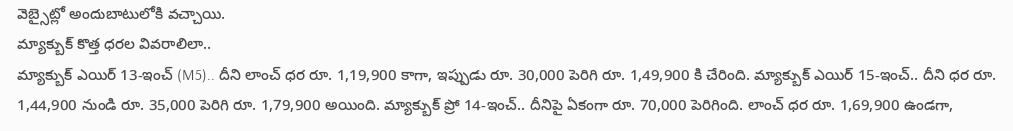వెబ్సైట్లో అందుబాటులోకి వచ్చాయి.
మ్యాక్బుక్ కొత్త ధరల వివరాలిలా..
మ్యాక్బుక్ ఎయిర్ 13-ఇంచ్ (M5).. దీని లాంచ్ ధర రూ. 1,19,900 కాగా, ఇప్పుడు రూ. 30,000 పెరిగి రూ. 1,49,900 కి చేరింది. మ్యాక్బుక్ ఎయిర్ 15-ఇంచ్.. దీని ధర రూ. 1,44,900 నుండి రూ. 35,000 పెరిగి రూ. 1,79,900 అయింది. మ్యాక్బుక్ ప్రో 14-ఇంచ్.. దీనిపై ఏకంగా రూ. 70,000 పెరిగింది. లాంచ్ ధర రూ. 1,69,900 ఉండగా,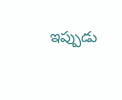ఇప్పుడు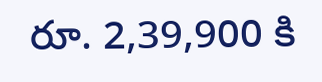రూ. 2,39,900 కి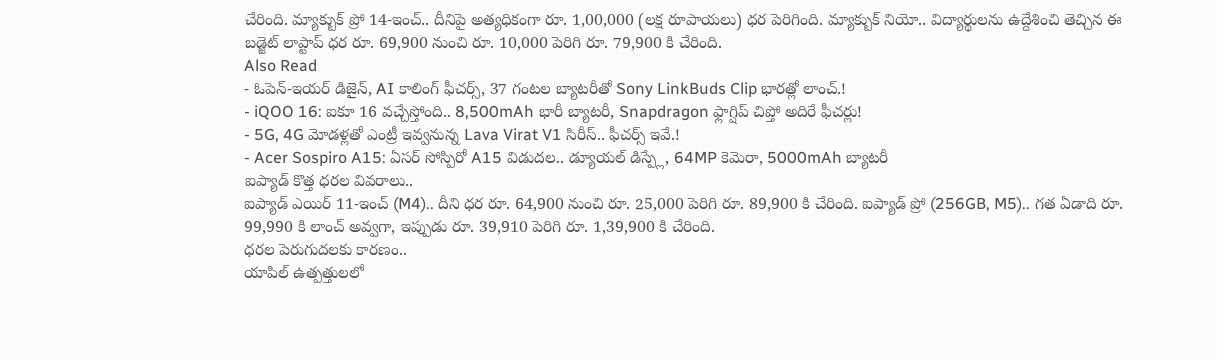చేరింది. మ్యాక్బుక్ ప్రో 14-ఇంచ్.. దీనిపై అత్యధికంగా రూ. 1,00,000 (లక్ష రూపాయలు) ధర పెరిగింది. మ్యాక్బుక్ నియో.. విద్యార్థులను ఉద్దేశించి తెచ్చిన ఈ బడ్జెట్ లాప్టాప్ ధర రూ. 69,900 నుంచి రూ. 10,000 పెరిగి రూ. 79,900 కి చేరింది.
Also Read
- ఓపెన్-ఇయర్ డిజైన్, AI కాలింగ్ ఫీచర్స్, 37 గంటల బ్యాటరీతో Sony LinkBuds Clip భారత్లో లాంచ్.!
- iQOO 16: ఐకూ 16 వచ్చేస్తోంది.. 8,500mAh భారీ బ్యాటరీ, Snapdragon ఫ్లాగ్షిప్ చిప్తో అదిరే ఫీచర్లు!
- 5G, 4G మోడళ్లతో ఎంట్రీ ఇవ్వనున్న Lava Virat V1 సిరీస్.. ఫీచర్స్ ఇవే.!
- Acer Sospiro A15: ఏసర్ సోస్పిరో A15 విడుదల.. డ్యూయల్ డిస్ప్లే, 64MP కెమెరా, 5000mAh బ్యాటరీ
ఐప్యాడ్ కొత్త ధరల వివరాలు..
ఐప్యాడ్ ఎయిర్ 11-ఇంచ్ (M4).. దీని ధర రూ. 64,900 నుంచి రూ. 25,000 పెరిగి రూ. 89,900 కి చేరింది. ఐప్యాడ్ ప్రో (256GB, M5).. గత ఏడాది రూ. 99,990 కి లాంచ్ అవ్వగా, ఇప్పుడు రూ. 39,910 పెరిగి రూ. 1,39,900 కి చేరింది.
ధరల పెరుగుదలకు కారణం..
యాపిల్ ఉత్పత్తులలో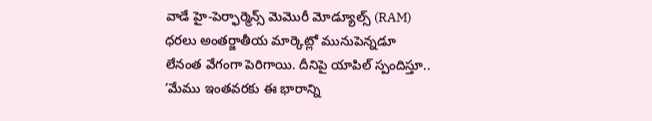వాడే హై-పెర్ఫార్మెన్స్ మెమొరీ మోడ్యూల్స్ (RAM) ధరలు అంతర్జాతీయ మార్కెట్లో మునుపెన్నడూ లేనంత వేగంగా పెరిగాయి. దీనిపై యాపిల్ స్పందిస్తూ.. ‘మేము ఇంతవరకు ఈ భారాన్ని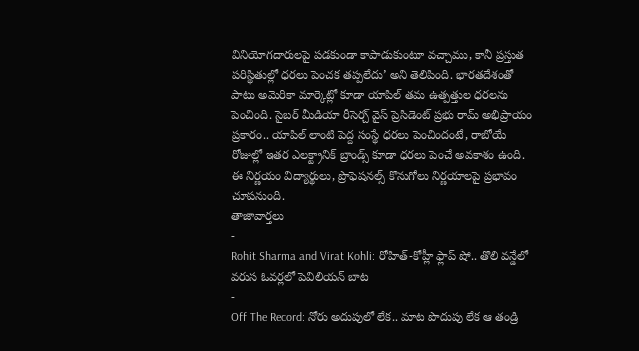వినియోగదారులపై పడకుండా కాపాడుకుంటూ వచ్చాము, కానీ ప్రస్తుత పరిస్థితుల్లో ధరలు పెంచక తప్పలేదు’ అని తెలిపింది. భారతదేశంతో పాటు అమెరికా మార్కెట్లో కూడా యాపిల్ తమ ఉత్పత్తుల ధరలను పెంచింది. సైబర్ మీడియా రీసెర్చ్ వైస్ ప్రెసిడెంట్ ప్రభు రామ్ అభిప్రాయం ప్రకారం.. యాపిల్ లాంటి పెద్ద సంస్థే ధరలు పెంచిందంటే, రాబోయే రోజుల్లో ఇతర ఎలక్ట్రానిక్ బ్రాండ్స్ కూడా ధరలు పెంచే అవకాశం ఉంది. ఈ నిర్ణయం విద్యార్థులు, ప్రొఫెషనల్స్ కొనుగోలు నిర్ణయాలపై ప్రభావం చూపనుంది.
తాజావార్తలు
-
Rohit Sharma and Virat Kohli: రోహిత్-కోహ్లీ ఫ్లాప్ షో.. తొలి వన్డేలో వరుస ఓవర్లలో పెవిలియన్ బాట
-
Off The Record: నోరు అదుపులో లేక.. మాట పొదుపు లేక ఆ తండ్రి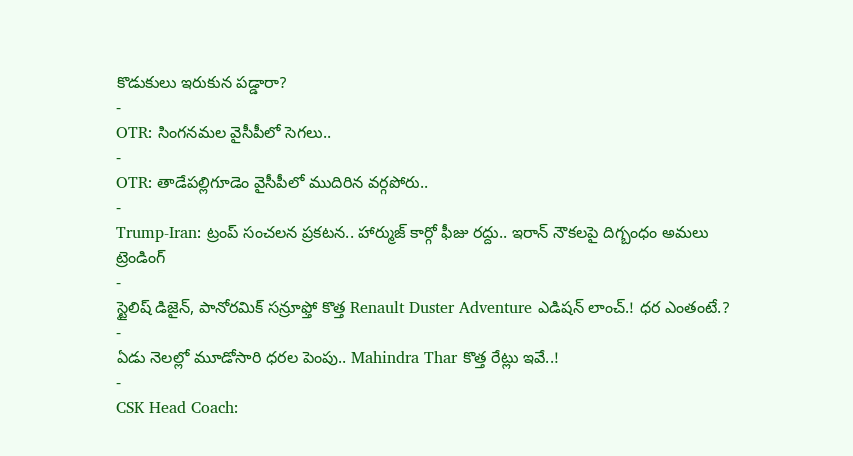కొడుకులు ఇరుకున పడ్డారా?
-
OTR: సింగనమల వైసీపీలో సెగలు..
-
OTR: తాడేపల్లిగూడెం వైసీపీలో ముదిరిన వర్గపోరు..
-
Trump-Iran: ట్రంప్ సంచలన ప్రకటన.. హార్ముజ్ కార్గో ఫీజు రద్దు.. ఇరాన్ నౌకలపై దిగ్బంధం అమలు
ట్రెండింగ్
-
స్టైలిష్ డిజైన్, పానోరమిక్ సన్రూఫ్తో కొత్త Renault Duster Adventure ఎడిషన్ లాంచ్.! ధర ఎంతంటే.?
-
ఏడు నెలల్లో మూడోసారి ధరల పెంపు.. Mahindra Thar కొత్త రేట్లు ఇవే..!
-
CSK Head Coach: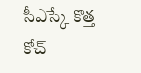సీఎస్కే కొత్త కోచ్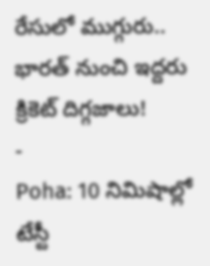రేసులో ముగ్గురు.. భారత్ నుంచి ఇద్దరు క్రికెట్ దిగ్గజాలు!
-
Poha: 10 నిమిషాల్లో టేస్టీ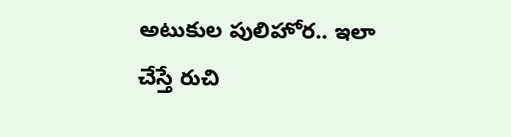అటుకుల పులిహోర.. ఇలా చేస్తే రుచి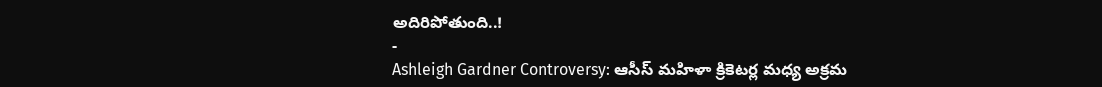అదిరిపోతుంది..!
-
Ashleigh Gardner Controversy: ఆసీస్ మహిళా క్రికెటర్ల మధ్య అక్రమ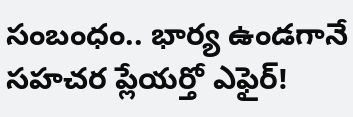సంబంధం.. భార్య ఉండగానే సహచర ప్లేయర్తో ఎఫైర్!